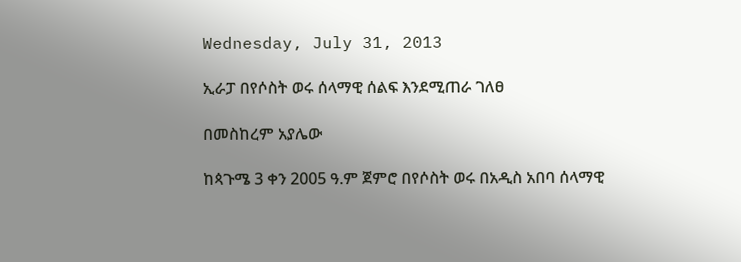Wednesday, July 31, 2013

ኢራፓ በየሶስት ወሩ ሰላማዊ ሰልፍ እንደሚጠራ ገለፀ

በመስከረም አያሌው

ከጳጉሜ 3 ቀን 2005 ዓ.ም ጀምሮ በየሶስት ወሩ በአዲስ አበባ ሰላማዊ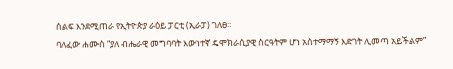ሰልፍ እንደሚጠራ የኢትዮጵያ ራዕይ ፓርቲ (ኢራፓ) ገለፀ።
ባለፈው ሐሙስ “ያለ ብሔራዊ መግባባት እውነተኛ ዴሞክራሲያዊ ስርዓትም ሆነ አስተማማኝ እድገት ሊመጣ አይችልም”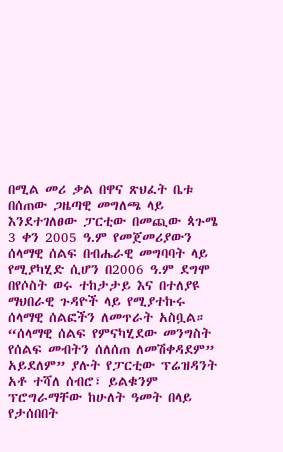በሚል መሪ ቃል በዋና ጽህፈት ቤቱ በሰጠው ጋዜጣዊ መግለጫ ላይ እንደተገለፀው ፓርቲው በመጪው ጳጉሜ 3 ቀን 2005 ዓ.ም የመጀመሪያውን ሰላማዊ ሰልፍ በብሔራዊ መግባባት ላይ የሚያካሂድ ሲሆን በ2006 ዓ.ም ደግሞ በየሶስት ወሩ ተከታታይ እና በተለያዩ ማህበራዊ ጉዳዮች ላይ የሚያተኩሩ ሰላማዊ ሰልፎችን ለመጥራት አስቧል።
“ሰላማዊ ሰልፍ የምናካሂደው መንግስት የሰልፍ መብትን ሰለሰጠ ለመሽቀዳደም” አይደለም” ያሉት የፓርቲው ፕሬዝዳንት አቶ ተሻለ ሰብሮ፣ ይልቁንም ፕሮግራማቸው ከሁለት ዓመት በላይ የታሰበበት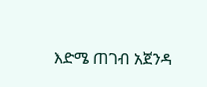እድሜ ጠገብ አጀንዳ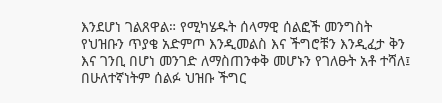እንደሆነ ገልጸዋል። የሚካሄዱት ሰላማዊ ሰልፎች መንግስት የህዝቡን ጥያቄ አድምጦ እንዲመልስ እና ችግሮቹን እንዲፈታ ቅን እና ገንቢ በሆነ መንገድ ለማስጠንቀቅ መሆኑን የገለፁት አቶ ተሻለ፤ በሁለተኛነትም ሰልፉ ህዝቡ ችግር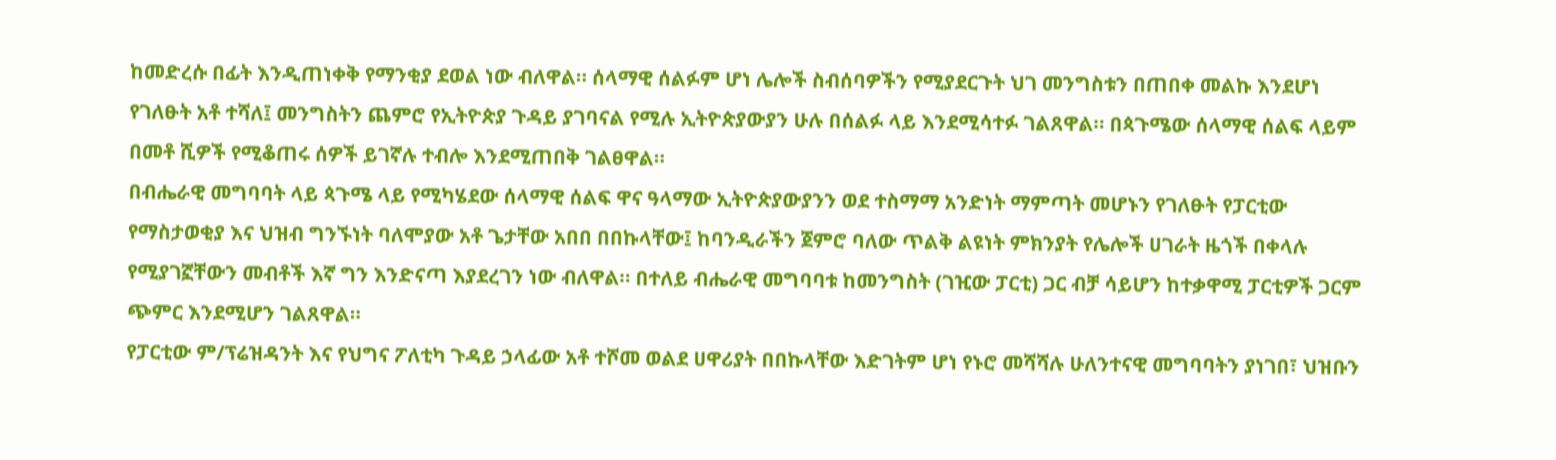ከመድረሱ በፊት እንዲጠነቀቅ የማንቂያ ደወል ነው ብለዋል። ሰላማዊ ሰልፉም ሆነ ሌሎች ስብሰባዎችን የሚያደርጉት ህገ መንግስቱን በጠበቀ መልኩ እንደሆነ የገለፁት አቶ ተሻለ፤ መንግስትን ጨምሮ የኢትዮጵያ ጉዳይ ያገባናል የሚሉ ኢትዮጵያውያን ሁሉ በሰልፉ ላይ እንደሚሳተፉ ገልጸዋል። በጳጉሜው ሰላማዊ ሰልፍ ላይም በመቶ ሺዎች የሚቆጠሩ ሰዎች ይገኛሉ ተብሎ እንደሚጠበቅ ገልፀዋል።
በብሔራዊ መግባባት ላይ ጳጉሜ ላይ የሚካሄደው ሰላማዊ ሰልፍ ዋና ዓላማው ኢትዮጵያውያንን ወደ ተስማማ አንድነት ማምጣት መሆኑን የገለፁት የፓርቲው የማስታወቂያ እና ህዝብ ግንኙነት ባለሞያው አቶ ጌታቸው አበበ በበኩላቸው፤ ከባንዲራችን ጀምሮ ባለው ጥልቅ ልዩነት ምክንያት የሌሎች ሀገራት ዜጎች በቀላሉ የሚያገኟቸውን መብቶች እኛ ግን እንድናጣ እያደረገን ነው ብለዋል። በተለይ ብሔራዊ መግባባቱ ከመንግስት (ገዢው ፓርቲ) ጋር ብቻ ሳይሆን ከተቃዋሚ ፓርቲዎች ጋርም ጭምር እንደሚሆን ገልጸዋል።
የፓርቲው ም/ፕሬዝዳንት እና የህግና ፖለቲካ ጉዳይ ኃላፊው አቶ ተሾመ ወልደ ሀዋሪያት በበኩላቸው እድገትም ሆነ የኑሮ መሻሻሉ ሁለንተናዊ መግባባትን ያነገበ፣ ህዝቡን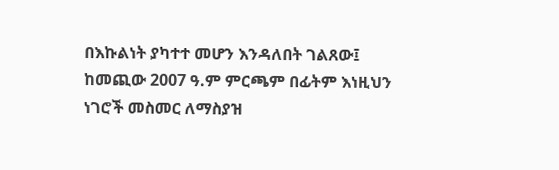በእኩልነት ያካተተ መሆን እንዳለበት ገልጸው፤ ከመጪው 2007 ዓ.ም ምርጫም በፊትም እነዚህን ነገሮች መስመር ለማስያዝ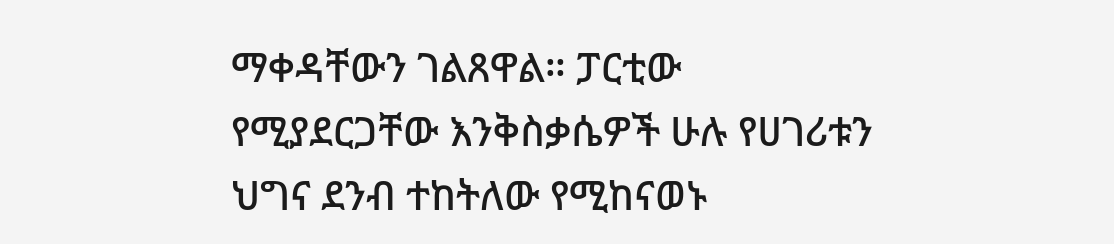ማቀዳቸውን ገልጸዋል። ፓርቲው የሚያደርጋቸው እንቅስቃሴዎች ሁሉ የሀገሪቱን ህግና ደንብ ተከትለው የሚከናወኑ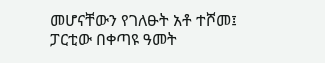መሆናቸውን የገለፁት አቶ ተሾመ፤ ፓርቲው በቀጣዩ ዓመት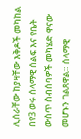ሊሰራቸው ከያዛቸው እቅዶች መካከል በየ3 ወሩ ሰላማዊ ሰልፍ እና የቤት ውስጥ ስብሰባዎች መካሄድ ዋናው መሆኑን ገልጸዋል። ሰላማዊ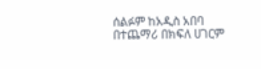ሰልፉም ከአዲስ አበባ በተጨማሪ በክፍለ ሀገርም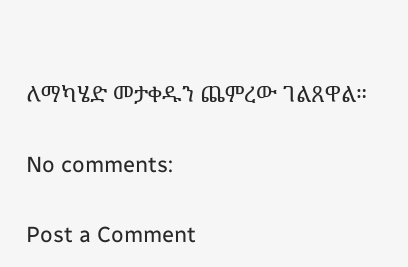ለማካሄድ መታቀዱን ጨምረው ገልጸዋል።

No comments:

Post a Comment